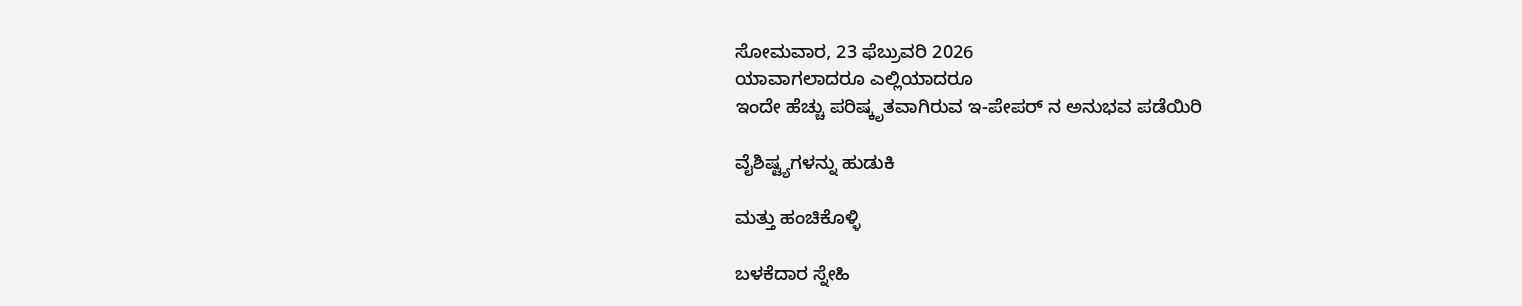ಸೋಮವಾರ, 23 ಫೆಬ್ರುವರಿ 2026
ಯಾವಾಗಲಾದರೂ ಎಲ್ಲಿಯಾದರೂ
ಇಂದೇ ಹೆಚ್ಚು ಪರಿಷ್ಕೃತವಾಗಿರುವ ಇ-ಪೇಪರ್ ನ ಅನುಭವ ಪಡೆಯಿರಿ

ವೈಶಿಷ್ಟ್ಯಗಳನ್ನು ಹುಡುಕಿ

ಮತ್ತು ಹಂಚಿಕೊಳ್ಳಿ

ಬಳಕೆದಾರ ಸ್ನೇಹಿ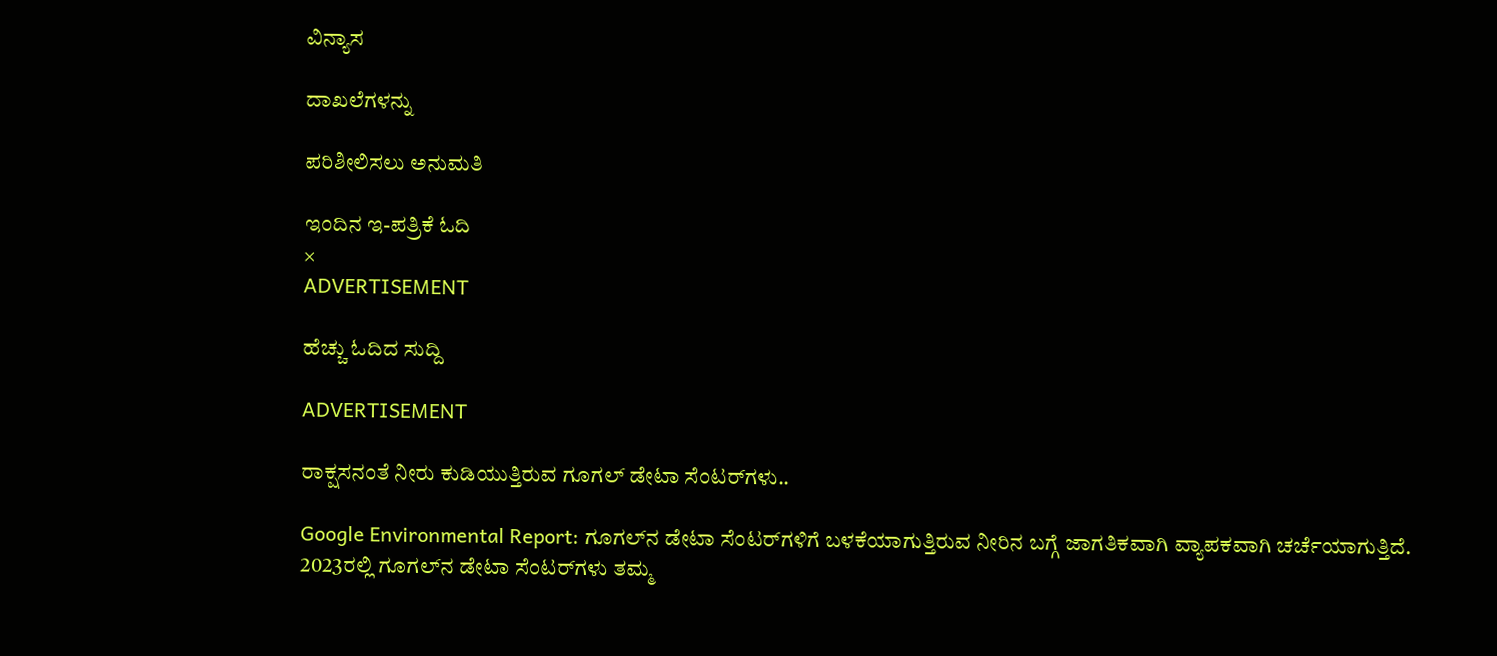ವಿನ್ಯಾಸ

ದಾಖಲೆಗಳನ್ನು

ಪರಿಶೀಲಿಸಲು ಅನುಮತಿ

ಇಂದಿನ ಇ-ಪತ್ರಿಕೆ ಓದಿ
×
ADVERTISEMENT

ಹೆಚ್ಚು ಓದಿದ ಸುದ್ದಿ

ADVERTISEMENT

ರಾಕ್ಷಸನಂತೆ ನೀರು ಕುಡಿಯುತ್ತಿರುವ ಗೂಗಲ್ ಡೇಟಾ ಸೆಂಟರ್‌ಗಳು..

Google Environmental Report: ಗೂಗಲ್‌ನ ಡೇಟಾ ಸೆಂಟರ್‌ಗಳಿಗೆ ಬಳಕೆಯಾಗುತ್ತಿರುವ ನೀರಿನ ಬಗ್ಗೆ ಜಾಗತಿಕವಾಗಿ ವ್ಯಾಪಕವಾಗಿ ಚರ್ಚೆಯಾಗುತ್ತಿದೆ. 2023ರಲ್ಲಿ ಗೂಗಲ್‌ನ ಡೇಟಾ ಸೆಂಟರ್‌ಗಳು ತಮ್ಮ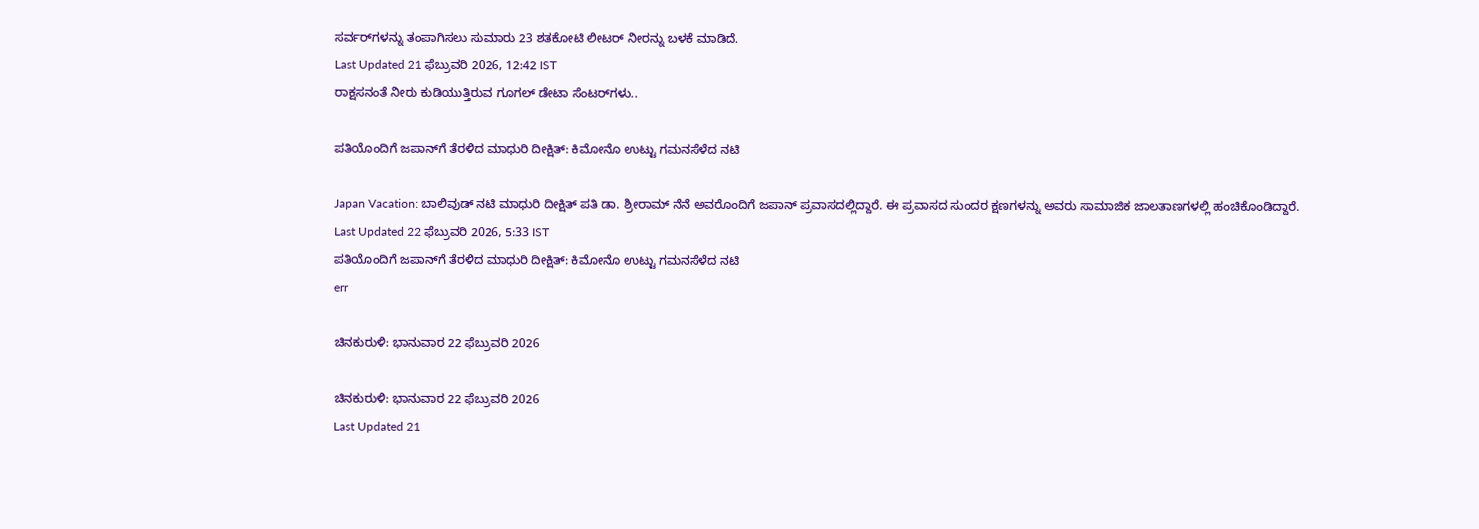ಸರ್ವರ್‌ಗಳನ್ನು ತಂಪಾಗಿಸಲು ಸುಮಾರು 23 ಶತಕೋಟಿ ಲೀಟರ್‌ ನೀರನ್ನು ಬಳಕೆ ಮಾಡಿದೆ.
Last Updated 21 ಫೆಬ್ರುವರಿ 2026, 12:42 IST
ರಾಕ್ಷಸನಂತೆ ನೀರು ಕುಡಿಯುತ್ತಿರುವ ಗೂಗಲ್ ಡೇಟಾ ಸೆಂಟರ್‌ಗಳು..

ಪತಿಯೊಂದಿಗೆ ಜಪಾನ್‌ಗೆ ತೆರಳಿದ ಮಾಧುರಿ ದೀಕ್ಷಿತ್: ಕಿಮೋನೊ ಉಟ್ಟು ಗಮನಸೆಳೆದ ನಟಿ

Japan Vacation: ಬಾಲಿವುಡ್‌ ನಟಿ ಮಾಧುರಿ ದೀಕ್ಷಿತ್ ಪತಿ ಡಾ. ಶ್ರೀರಾಮ್ ನೆನೆ ಅವರೊಂದಿಗೆ ಜಪಾನ್ ಪ್ರವಾಸದಲ್ಲಿದ್ದಾರೆ. ಈ ಪ್ರವಾಸದ ಸುಂದರ ಕ್ಷಣಗಳನ್ನು ಅವರು ಸಾಮಾಜಿಕ ಜಾಲತಾಣಗಳಲ್ಲಿ ಹಂಚಿಕೊಂಡಿದ್ದಾರೆ.
Last Updated 22 ಫೆಬ್ರುವರಿ 2026, 5:33 IST
ಪತಿಯೊಂದಿಗೆ ಜಪಾನ್‌ಗೆ ತೆರಳಿದ ಮಾಧುರಿ ದೀಕ್ಷಿತ್: ಕಿಮೋನೊ ಉಟ್ಟು ಗಮನಸೆಳೆದ ನಟಿ
err

ಚಿನಕುರುಳಿ: ಭಾನುವಾರ 22 ಫೆಬ್ರುವರಿ 2026

ಚಿನಕುರುಳಿ: ಭಾನುವಾರ 22 ಫೆಬ್ರುವರಿ 2026
Last Updated 21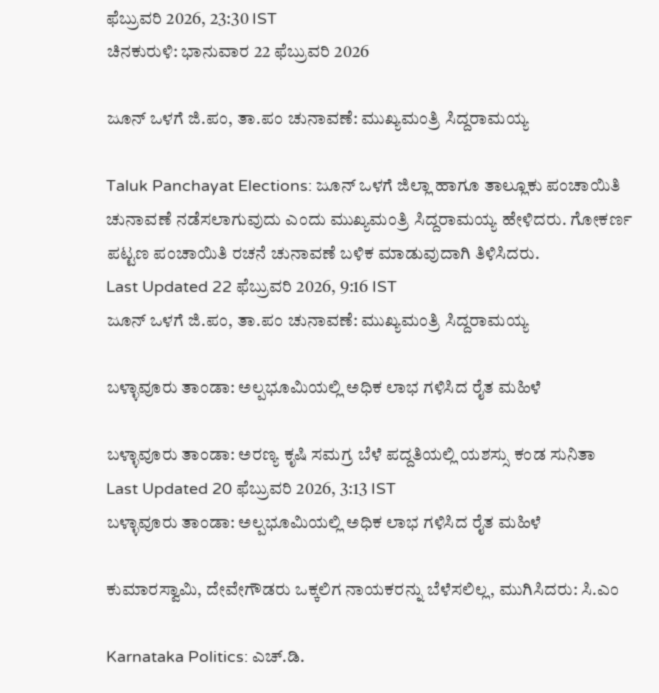ಫೆಬ್ರುವರಿ 2026, 23:30 IST
ಚಿನಕುರುಳಿ: ಭಾನುವಾರ 22 ಫೆಬ್ರುವರಿ 2026

ಜೂನ್ ಒಳಗೆ ಜಿ.ಪಂ, ತಾ.ಪಂ ಚುನಾವಣೆ: ಮುಖ್ಯಮಂತ್ರಿ ಸಿದ್ದರಾಮಯ್ಯ

Taluk Panchayat Elections: ಜೂನ್ ಒಳಗೆ ಜಿಲ್ಲಾ ಹಾಗೂ ತಾಲ್ಲೂಕು ಪಂಚಾಯಿತಿ ಚುನಾವಣೆ ನಡೆಸಲಾಗುವುದು ಎಂದು ಮುಖ್ಯಮಂತ್ರಿ ಸಿದ್ದರಾಮಯ್ಯ ಹೇಳಿದರು. ಗೋಕರ್ಣ ಪಟ್ಟಣ ಪಂಚಾಯಿತಿ ರಚನೆ ಚುನಾವಣೆ ಬಳಿಕ ಮಾಡುವುದಾಗಿ ತಿಳಿಸಿದರು.
Last Updated 22 ಫೆಬ್ರುವರಿ 2026, 9:16 IST
ಜೂನ್ ಒಳಗೆ ಜಿ.ಪಂ, ತಾ.ಪಂ ಚುನಾವಣೆ: ಮುಖ್ಯಮಂತ್ರಿ ಸಿದ್ದರಾಮಯ್ಯ

ಬಳ್ಳಾವೂರು‌ ತಾಂಡಾ: ಅಲ್ಪಭೂಮಿಯಲ್ಲಿ ಅಧಿಕ ಲಾಭ ಗಳಿಸಿದ ರೈತ ಮಹಿಳೆ

ಬಳ್ಳಾವೂರು‌ ತಾಂಡಾ: ಅರಣ್ಯ ಕೃಷಿ ಸಮಗ್ರ ಬೆಳೆ ಪದ್ದತಿಯಲ್ಲಿ ಯಶಸ್ಸು ಕಂಡ ಸುನಿತಾ
Last Updated 20 ಫೆಬ್ರುವರಿ 2026, 3:13 IST
ಬಳ್ಳಾವೂರು‌ ತಾಂಡಾ: ಅಲ್ಪಭೂಮಿಯಲ್ಲಿ ಅಧಿಕ ಲಾಭ ಗಳಿಸಿದ ರೈತ ಮಹಿಳೆ

ಕುಮಾರಸ್ವಾಮಿ, ದೇವೇಗೌಡರು ಒಕ್ಕಲಿಗ ನಾಯಕರನ್ನು ಬೆಳೆಸಲಿಲ್ಲ, ಮುಗಿಸಿದರು: ಸಿ.ಎಂ

Karnataka Politics: ಎಚ್.ಡಿ.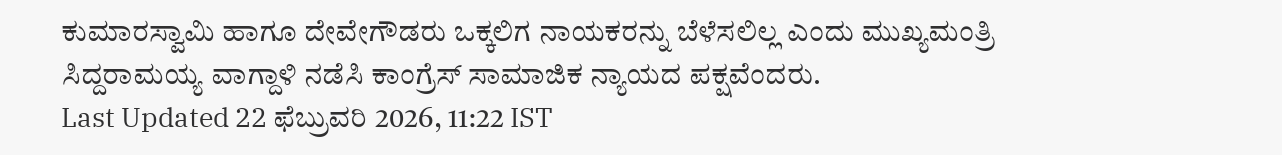ಕುಮಾರಸ್ವಾಮಿ ಹಾಗೂ ದೇವೇಗೌಡರು ಒಕ್ಕಲಿಗ ನಾಯಕರನ್ನು ಬೆಳೆಸಲಿಲ್ಲ ಎಂದು ಮುಖ್ಯಮಂತ್ರಿ ಸಿದ್ದರಾಮಯ್ಯ ವಾಗ್ದಾಳಿ ನಡೆಸಿ ಕಾಂಗ್ರೆಸ್ ಸಾಮಾಜಿಕ ನ್ಯಾಯದ ಪಕ್ಷವೆಂದರು.
Last Updated 22 ಫೆಬ್ರುವರಿ 2026, 11:22 IST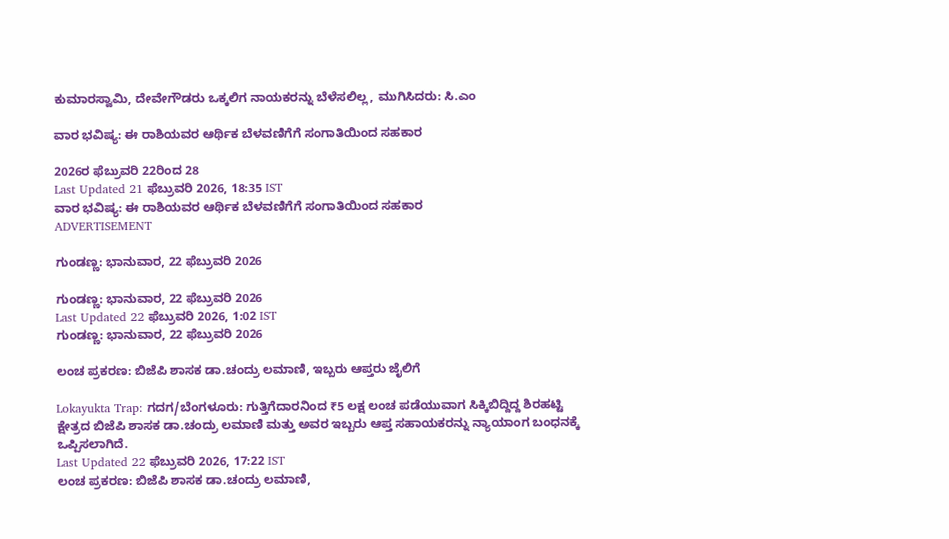ಕುಮಾರಸ್ವಾಮಿ, ದೇವೇಗೌಡರು ಒಕ್ಕಲಿಗ ನಾಯಕರನ್ನು ಬೆಳೆಸಲಿಲ್ಲ, ಮುಗಿಸಿದರು: ಸಿ.ಎಂ

ವಾರ ಭವಿಷ್ಯ: ಈ ರಾಶಿಯವರ ಆರ್ಥಿಕ ಬೆಳವಣಿಗೆಗೆ ಸಂಗಾತಿಯಿಂದ ಸಹಕಾರ

2026ರ ಫೆಬ್ರುವರಿ 22ರಿಂದ 28
Last Updated 21 ಫೆಬ್ರುವರಿ 2026, 18:35 IST
ವಾರ ಭವಿಷ್ಯ: ಈ ರಾಶಿಯವರ ಆರ್ಥಿಕ ಬೆಳವಣಿಗೆಗೆ ಸಂಗಾತಿಯಿಂದ ಸಹಕಾರ
ADVERTISEMENT

ಗುಂಡಣ್ಣ: ಭಾನುವಾರ, 22 ಫೆಬ್ರುವರಿ 2026

ಗುಂಡಣ್ಣ: ಭಾನುವಾರ, 22 ಫೆಬ್ರುವರಿ 2026
Last Updated 22 ಫೆಬ್ರುವರಿ 2026, 1:02 IST
ಗುಂಡಣ್ಣ: ಭಾನುವಾರ, 22 ಫೆಬ್ರುವರಿ 2026

ಲಂಚ ಪ್ರಕರಣ: ಬಿಜೆಪಿ ಶಾಸಕ ಡಾ.ಚಂದ್ರು ಲಮಾಣಿ, ಇಬ್ಬರು ಆಪ್ತರು ಜೈಲಿಗೆ

Lokayukta Trap: ಗದಗ/ಬೆಂಗಳೂರು: ಗುತ್ತಿಗೆದಾರನಿಂದ ₹5 ಲಕ್ಷ ಲಂಚ ಪಡೆಯುವಾಗ ಸಿಕ್ಕಿಬಿದ್ದಿದ್ದ ಶಿರಹಟ್ಟಿ ಕ್ಷೇತ್ರದ ಬಿಜೆಪಿ ಶಾಸಕ ಡಾ.ಚಂದ್ರು ಲಮಾಣಿ ಮತ್ತು ಅವರ ಇಬ್ಬರು ಆಪ್ತ ಸಹಾಯಕರನ್ನು ನ್ಯಾಯಾಂಗ ಬಂಧನಕ್ಕೆ ಒಪ್ಪಿಸಲಾಗಿದೆ.
Last Updated 22 ಫೆಬ್ರುವರಿ 2026, 17:22 IST
ಲಂಚ ಪ್ರಕರಣ: ಬಿಜೆಪಿ ಶಾಸಕ ಡಾ.ಚಂದ್ರು ಲಮಾಣಿ,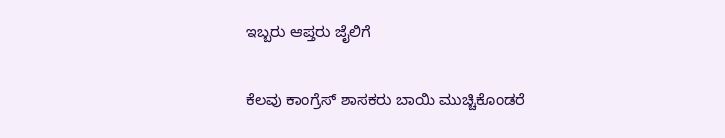ಇಬ್ಬರು ಆಪ್ತರು ಜೈಲಿಗೆ

ಕೆಲವು ಕಾಂಗ್ರೆಸ್ ಶಾಸಕರು ಬಾಯಿ ಮುಚ್ಚಿಕೊಂಡರೆ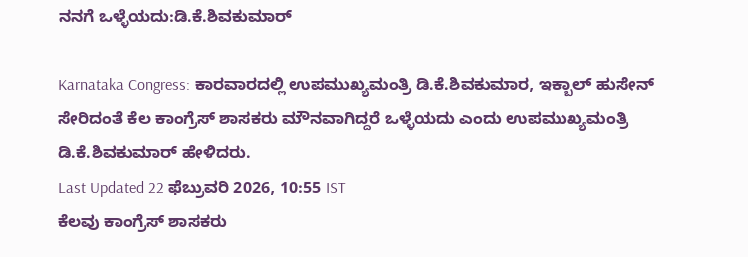ನನಗೆ ಒಳ್ಳೆಯದು:ಡಿ.ಕೆ.ಶಿವಕುಮಾರ್

Karnataka Congress: ಕಾರವಾರದಲ್ಲಿ ಉಪಮುಖ್ಯಮಂತ್ರಿ ಡಿ.ಕೆ.ಶಿವಕುಮಾರ, ಇಕ್ಬಾಲ್ ಹುಸೇನ್ ಸೇರಿದಂತೆ ಕೆಲ ಕಾಂಗ್ರೆಸ್ ಶಾಸಕರು ಮೌನವಾಗಿದ್ದರೆ ಒಳ್ಳೆಯದು ಎಂದು ಉಪಮುಖ್ಯಮಂತ್ರಿ ಡಿ.ಕೆ.ಶಿವಕುಮಾರ್ ಹೇಳಿದರು.
Last Updated 22 ಫೆಬ್ರುವರಿ 2026, 10:55 IST
ಕೆಲವು ಕಾಂಗ್ರೆಸ್ ಶಾಸಕರು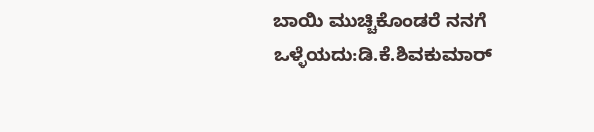ಬಾಯಿ ಮುಚ್ಚಿಕೊಂಡರೆ ನನಗೆ ಒಳ್ಳೆಯದು:ಡಿ.ಕೆ.ಶಿವಕುಮಾರ್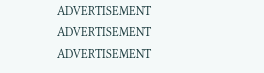ADVERTISEMENT
ADVERTISEMENT
ADVERTISEMENT